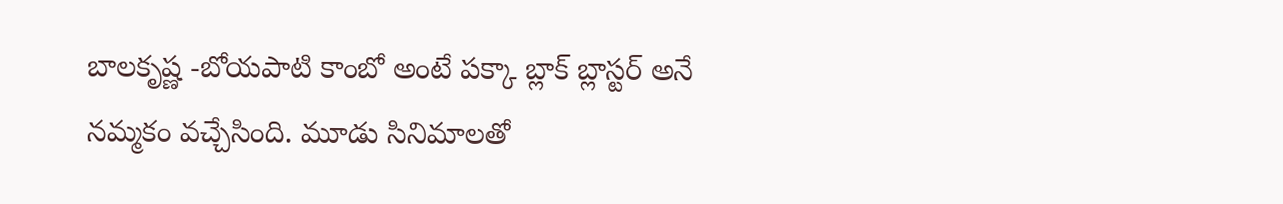బాలకృష్ణ -బోయపాటి కాంబో అంటే పక్కా బ్లాక్ బ్లాస్టర్ అనే నమ్మకం వచ్చేసింది. మూడు సినిమాలతో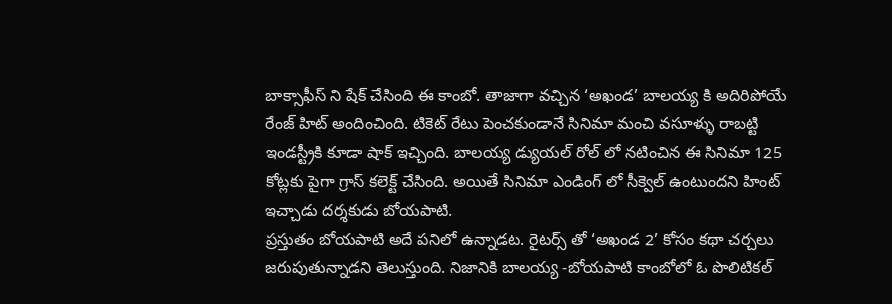బాక్సాఫీస్ ని షేక్ చేసింది ఈ కాంబో. తాజాగా వచ్చిన ‘అఖండ’ బాలయ్య కి అదిరిపోయే రేంజ్ హిట్ అందించింది. టికెట్ రేటు పెంచకుండానే సినిమా మంచి వసూళ్ళు రాబట్టి ఇండస్ట్రీకి కూడా షాక్ ఇచ్చింది. బాలయ్య డ్యుయల్ రోల్ లో నటించిన ఈ సినిమా 125 కోట్లకు పైగా గ్రాస్ కలెక్ట్ చేసింది. అయితే సినిమా ఎండింగ్ లో సీక్వెల్ ఉంటుందని హింట్ ఇచ్చాడు దర్శకుడు బోయపాటి.
ప్రస్తుతం బోయపాటి అదే పనిలో ఉన్నాడట. రైటర్స్ తో ‘అఖండ 2’ కోసం కథా చర్చలు జరుపుతున్నాడని తెలుస్తుంది. నిజానికి బాలయ్య -బోయపాటి కాంబోలో ఓ పొలిటికల్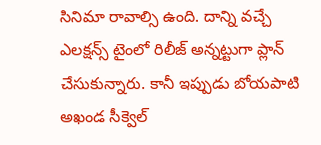సినిమా రావాల్సి ఉంది. దాన్ని వచ్చే ఎలక్షన్స్ టైంలో రిలీజ్ అన్నట్టుగా ప్లాన్ చేసుకున్నారు. కానీ ఇప్పుడు బోయపాటి అఖండ సీక్వెల్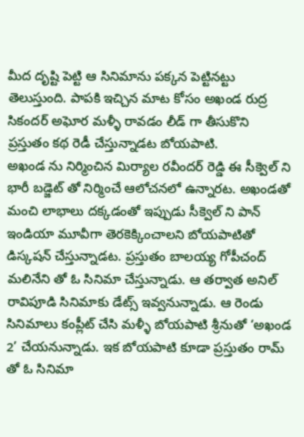మీద దృష్టి పెట్టి ఆ సినిమాను పక్కన పెట్టినట్టు తెలుస్తుంది. పాపకి ఇచ్చిన మాట కోసం అఖండ రుద్ర సికందర్ అఘోర మళ్ళీ రావడం లీడ్ గా తీసుకొని ప్రస్తుతం కథ రెడీ చేస్తున్నాడట బోయపాటి.
అఖండ ను నిర్మించిన మిర్యాల రవీందర్ రెడ్డి ఈ సీక్వెల్ ని భారీ బడ్జెట్ తో నిర్మించే ఆలోచనలో ఉన్నారట. అఖండతో మంచి లాభాలు దక్కడంతో ఇప్పుడు సీక్వెల్ ని పాన్ ఇండియా మూవీగా తెరకెక్కించాలని బోయపాటితో డిస్కషన్ చేస్తున్నాడట. ప్రస్తుతం బాలయ్య గోపీచంద్ మలినేని తో ఓ సినిమా చేస్తున్నాడు. ఆ తర్వాత అనిల్ రావిపూడి సినిమాకు డేట్స్ ఇవ్వనున్నాడు. ఆ రెండు సినిమాలు కంప్లీట్ చేసి మళ్ళీ బోయపాటి శ్రీనుతో ‘అఖండ 2’ చేయనున్నాడు. ఇక బోయపాటి కూడా ప్రస్తుతం రామ్ తో ఓ సినిమా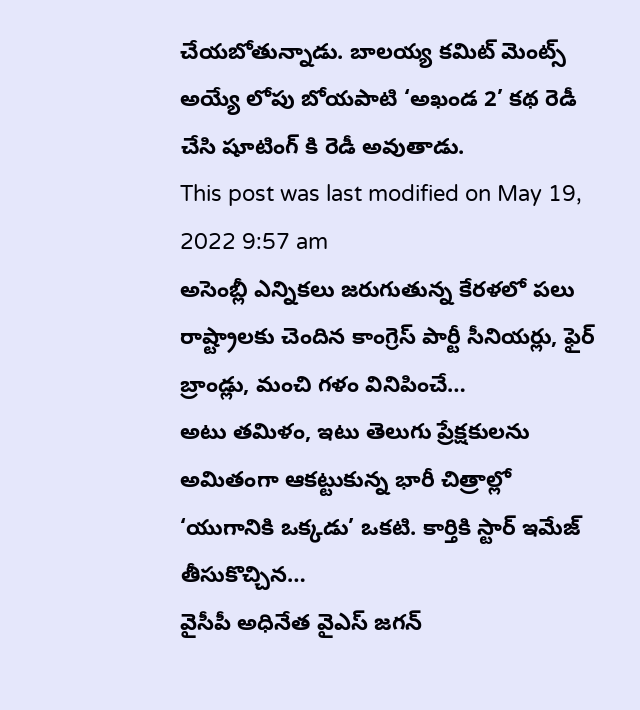చేయబోతున్నాడు. బాలయ్య కమిట్ మెంట్స్ అయ్యే లోపు బోయపాటి ‘అఖండ 2’ కథ రెడీ చేసి షూటింగ్ కి రెడీ అవుతాడు.
This post was last modified on May 19, 2022 9:57 am
అసెంబ్లీ ఎన్నికలు జరుగుతున్న కేరళలో పలు రాష్ట్రాలకు చెందిన కాంగ్రెస్ పార్టీ సీనియర్లు, ఫైర్ బ్రాండ్లు, మంచి గళం వినిపించే…
అటు తమిళం, ఇటు తెలుగు ప్రేక్షకులను అమితంగా ఆకట్టుకున్న భారీ చిత్రాల్లో ‘యుగానికి ఒక్కడు’ ఒకటి. కార్తికి స్టార్ ఇమేజ్ తీసుకొచ్చిన…
వైసీపీ అధినేత వైఎస్ జగన్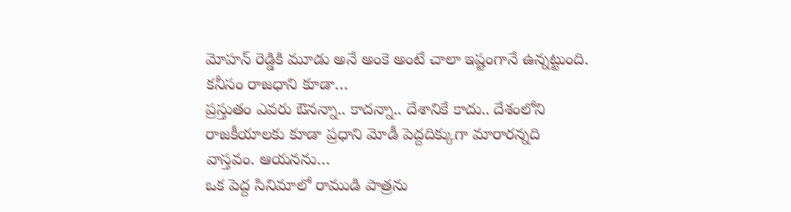మోహన్ రెడ్డికి మూడు అనే అంకె అంటే చాలా ఇష్టంగానే ఉన్నట్టుంది. కనీసం రాజధాని కూడా…
ప్రస్తుతం ఎవరు ఔనన్నా.. కాదన్నా.. దేశానికే కాదు.. దేశంలోని రాజకీయాలకు కూడా ప్రధాని మోడీ పెద్దదిక్కుగా మారారన్నది వాస్తవం. ఆయనను…
ఒక పెద్ద సినిమాలో రాముడి పాత్రను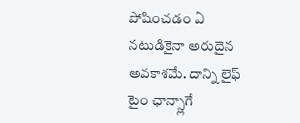పోషించడం ఏ నటుడికైనా అరుదైన అవకాశమే. దాన్ని లైఫ్ టైం ఛాన్స్లాగే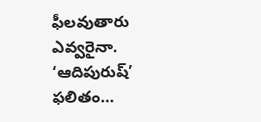ఫీలవుతారు ఎవ్వరైనా. ‘ఆదిపురుష్’ ఫలితం…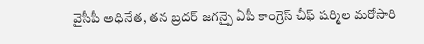వైసీపీ అధినేత, తన బ్రదర్ జగన్పై ఏపీ కాంగ్రెస్ చీఫ్ షర్మిల మరోసారి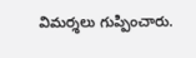విమర్శలు గుప్పించారు.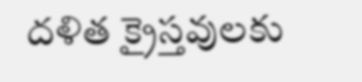దళిత క్రైస్తవులకు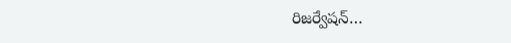రిజర్వేషన్…